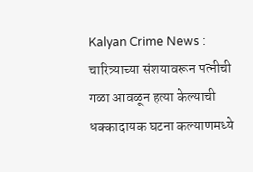Kalyan Crime News : चारित्र्याच्या संशयावरून पत्नीची गळा आवळून हत्या केल्याची धक्कादायक घटना कल्याणमध्ये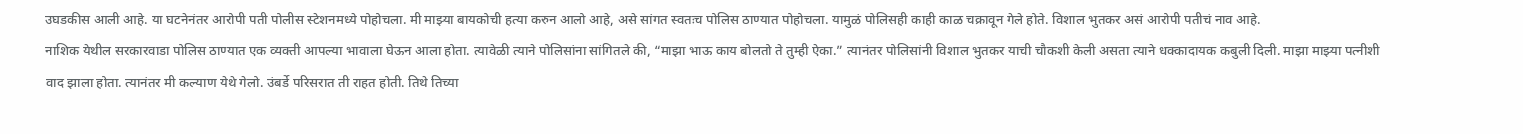उघडकीस आली आहे. या घटनेनंतर आरोपी पती पोलीस स्टेशनमध्ये पोहोचला. मी माझ्या बायकोची हत्या करुन आलो आहे, असे सांगत स्वतःच पोलिस ठाण्यात पोहोचला. यामुळं पोलिसही काही काळ चक्रावून गेले होते. विशाल भुतकर असं आरोपी पतीचं नाव आहे.
नाशिक येथील सरकारवाडा पोलिस ठाण्यात एक व्यक्ती आपल्या भावाला घेऊन आला होता. त्यावेळी त्याने पोलिसांना सांगितले की, “माझा भाऊ काय बोलतो ते तुम्ही ऐका.” त्यानंतर पोलिसांनी विशाल भुतकर याची चौकशी केली असता त्याने धक्कादायक कबुली दिली. माझा माझ्या पत्नीशी वाद झाला होता. त्यानंतर मी कल्याण येथे गेलो. उंबर्डे परिसरात ती राहत होती. तिथे तिच्या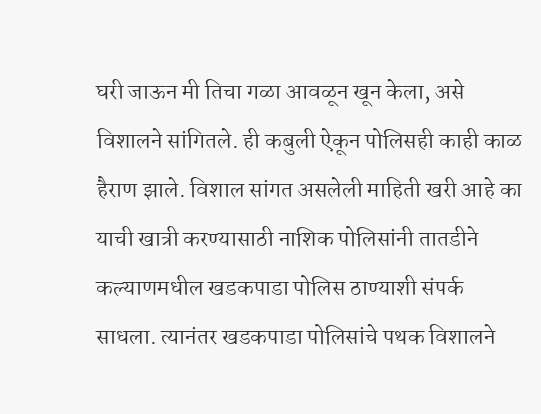घरी जाऊन मी तिचा गळा आवळून खून केला, असे विशालने सांगितले. ही कबुली ऐकून पोलिसही काही काळ हैराण झाले. विशाल सांगत असलेली माहिती खरी आहे का याची खात्री करण्यासाठी नाशिक पोलिसांनी तातडीने कल्याणमधील खडकपाडा पोलिस ठाण्याशी संपर्क साधला. त्यानंतर खडकपाडा पोलिसांचे पथक विशालने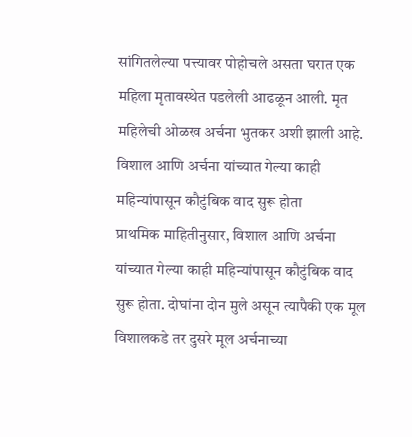सांगितलेल्या पत्त्यावर पोहोचले असता घरात एक महिला मृतावस्थेत पडलेली आढळून आली. मृत महिलेची ओळख अर्चना भुतकर अशी झाली आहे.
विशाल आणि अर्चना यांच्यात गेल्या काही महिन्यांपासून कौटुंबिक वाद सुरू होता
प्राथमिक माहितीनुसार, विशाल आणि अर्चना यांच्यात गेल्या काही महिन्यांपासून कौटुंबिक वाद सुरू होता. दोघांना दोन मुले असून त्यापैकी एक मूल विशालकडे तर दुसरे मूल अर्चनाच्या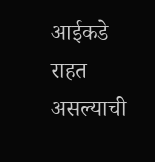आईकडे राहत असल्याची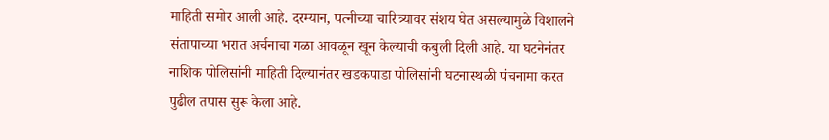माहिती समोर आली आहे. दरम्यान, पत्नीच्या चारित्र्यावर संशय घेत असल्यामुळे विशालने संतापाच्या भरात अर्चनाचा गळा आवळून खून केल्याची कबुली दिली आहे. या घटनेनंतर नाशिक पोलिसांनी माहिती दिल्यानंतर खडकपाडा पोलिसांनी घटनास्थळी पंचनामा करत पुढील तपास सुरू केला आहे.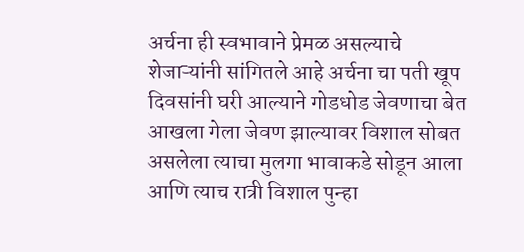अर्चना ही स्वभावाने प्रेमळ असल्याचे शेजाऱ्यांनी सांगितले आहे अर्चना चा पती खूप दिवसांनी घरी आल्याने गोडधोड जेवणाचा बेत आखला गेला जेवण झाल्यावर विशाल सोबत असलेला त्याचा मुलगा भावाकडे सोडून आला आणि त्याच रात्री विशाल पुन्हा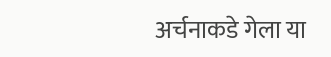अर्चनाकडे गेला या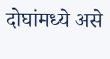दोघांमध्ये असे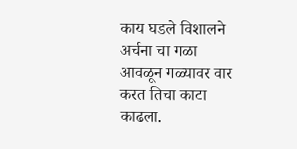काय घडले विशालने अर्चना चा गळा आवळून गळ्यावर वार करत तिचा काटा काढला.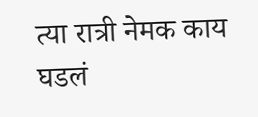त्या रात्री नेमक काय घडलं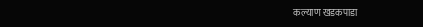कल्याण खडकपाडा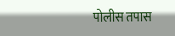पोलीस तपास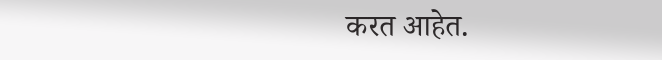करत आहेत.